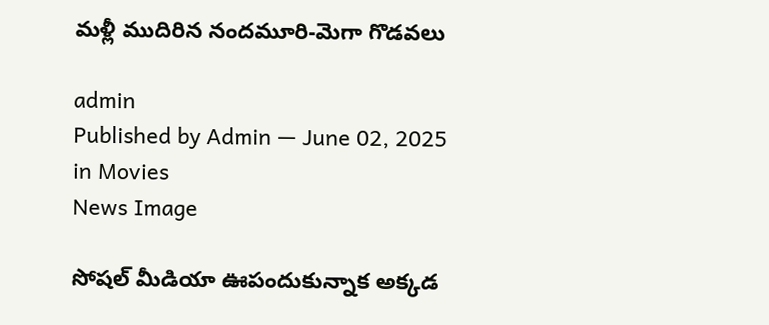మళ్లీ ముదిరిన నందమూరి-మెగా గొడవలు

admin
Published by Admin — June 02, 2025 in Movies
News Image

సోషల్ మీడియా ఊపందుకున్నాక అక్కడ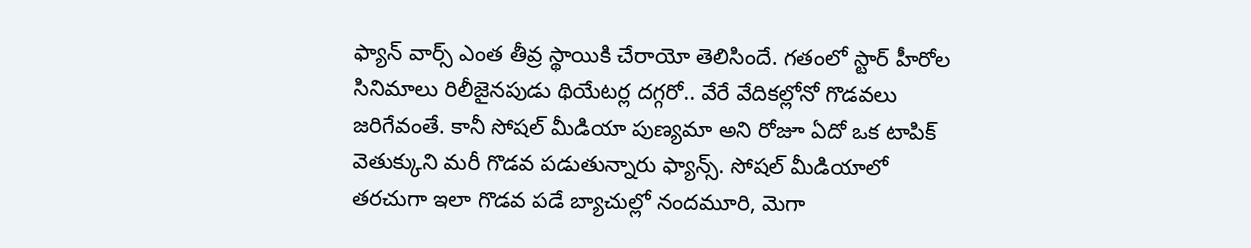ఫ్యాన్ వార్స్ ఎంత తీవ్ర స్థాయికి చేరాయో తెలిసిందే. గతంలో స్టార్ హీరోల సినిమాలు రిలీజైనపుడు థియేటర్ల దగ్గరో.. వేరే వేదికల్లోనో గొడవలు జరిగేవంతే. కానీ సోషల్ మీడియా పుణ్యమా అని రోజూ ఏదో ఒక టాపిక్ వెతుక్కుని మరీ గొడవ పడుతున్నారు ఫ్యాన్స్. సోషల్ మీడియాలో తరచుగా ఇలా గొడవ పడే బ్యాచుల్లో నందమూరి, మెగా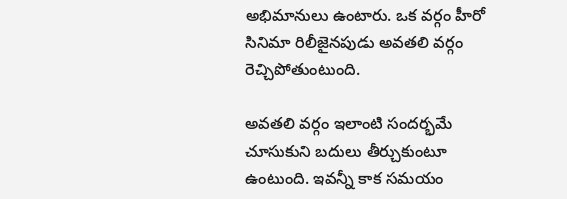అభిమానులు ఉంటారు. ఒక వర్గం హీరో సినిమా రిలీజైనపుడు అవతలి వర్గం రెచ్చిపోతుంటుంది.

అవతలి వర్గం ఇలాంటి సందర్భమే చూసుకుని బదులు తీర్చుకుంటూ ఉంటుంది. ఇవన్నీ కాక సమయం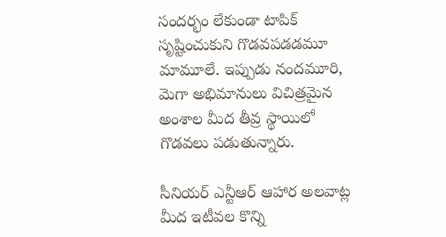సందర్భం లేకుండా టాపిక్ సృష్టించుకుని గొడవపడడమూ మామూలే. ఇప్పుడు నందమూరి, మెగా అభిమానులు విచిత్రమైన అంశాల మీద తీవ్ర స్థాయిలో గొడవలు పడుతున్నారు.

సీనియర్ ఎన్టీఆర్ ఆహార అలవాట్ల మీద ఇటీవల కొన్ని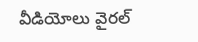వీడియోలు వైరల్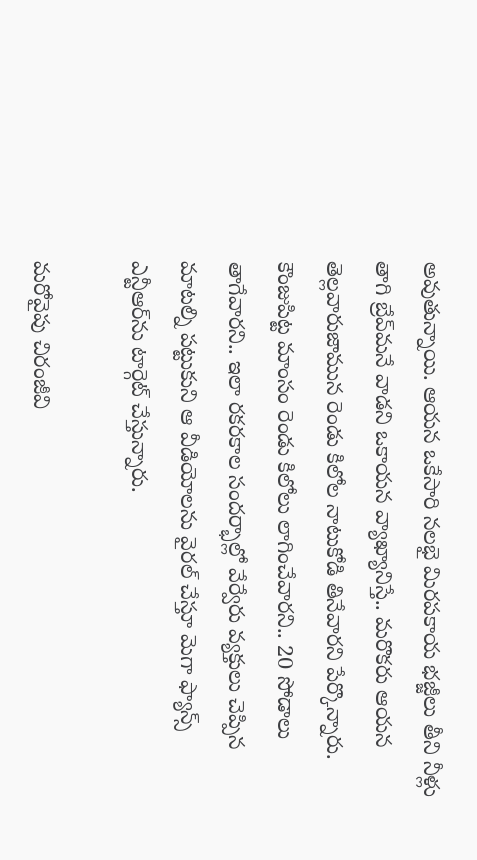అవుతున్నాయి. ఆయన ఒకేసారి నలభై మిరపకాయ భజ్జీలు తీని నీళ్లు తాగి బ్రేవ్‌మనే వాడని ఒకాయన వ్యాఖ్యానిస్తే.. మరొకరు ఆయన తెల్లవారుజామున రెండు కిలోల నాటుకోడి తినేవారని పేర్కొన్నారు. కౌంజుపిట్ట మాంసం రెండు కిలోలు లాగించేవారని.. 20 సోడాలు తాగేవారని.. ఇలా రకరకాల సందర్భాల్లో వేర్వేరు వ్యక్తులు చెప్పిన మాటల్ని పట్టుకుని ఆ వీడియోలను వైరల్ చేస్తూ మెగా ఫ్యాన్స్ ఎన్టీఆర్‌ను టార్గెట్ చేస్తున్నారు.

మరోవైపు చిరంజీవి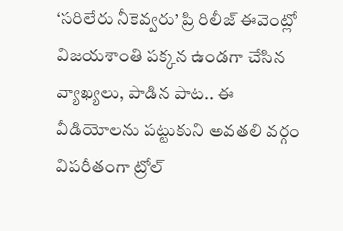‘సరిలేరు నీకెవ్వరు’ ప్రి రిలీజ్ ఈవెంట్లో విజయశాంతి పక్కన ఉండగా చేసిన వ్యాఖ్యలు, పాడిన పాట.. ఈ వీడియోలను పట్టుకుని అవతలి వర్గం విపరీతంగా ట్రోల్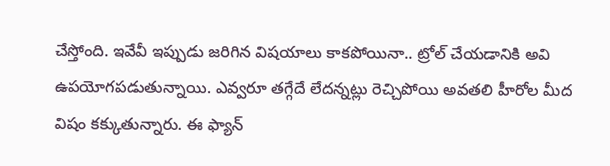చేస్తోంది. ఇవేవీ ఇప్పుడు జరిగిన విషయాలు కాకపోయినా.. ట్రోల్ చేయడానికి అవి ఉపయోగపడుతున్నాయి. ఎవ్వరూ తగ్గేదే లేదన్నట్లు రెచ్చిపోయి అవతలి హీరోల మీద విషం కక్కుతున్నారు. ఈ ఫ్యాన్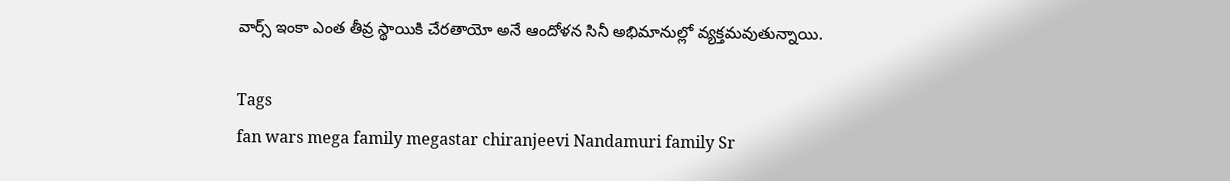వార్స్ ఇంకా ఎంత తీవ్ర స్థాయికి చేరతాయో అనే ఆందోళన సినీ అభిమానుల్లో వ్యక్తమవుతున్నాయి.

Tags
fan wars mega family megastar chiranjeevi Nandamuri family Sr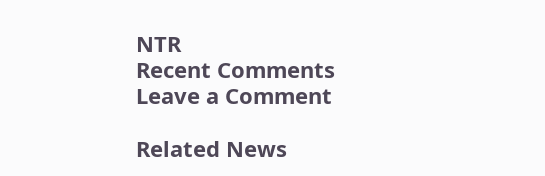NTR
Recent Comments
Leave a Comment

Related News